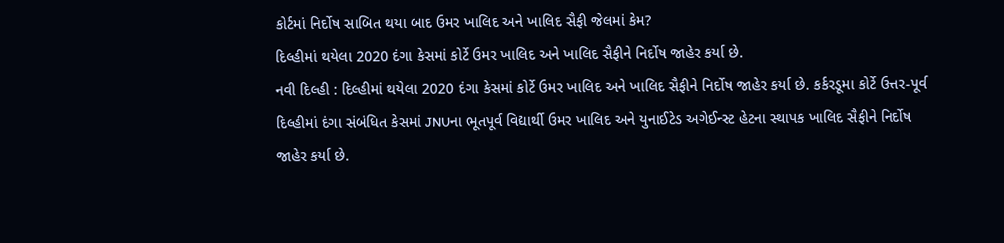કોર્ટમાં નિર્દોષ સાબિત થયા બાદ ઉમર ખાલિદ અને ખાલિદ સૈફી જેલમાં કેમ?
દિલ્હીમાં થયેલા 2020 દંગા કેસમાં કોર્ટે ઉમર ખાલિદ અને ખાલિદ સૈફીને નિર્દોષ જાહેર કર્યા છે.
નવી દિલ્હી : દિલ્હીમાં થયેલા 2020 દંગા કેસમાં કોર્ટે ઉમર ખાલિદ અને ખાલિદ સૈફીને નિર્દોષ જાહેર કર્યા છે. કર્કરડૂમા કોર્ટે ઉત્તર-પૂર્વ દિલ્હીમાં દંગા સંબંધિત કેસમાં JNUના ભૂતપૂર્વ વિદ્યાર્થી ઉમર ખાલિદ અને યુનાઈટેડ અગેઈન્સ્ટ હેટના સ્થાપક ખાલિદ સૈફીને નિર્દોષ જાહેર કર્યા છે.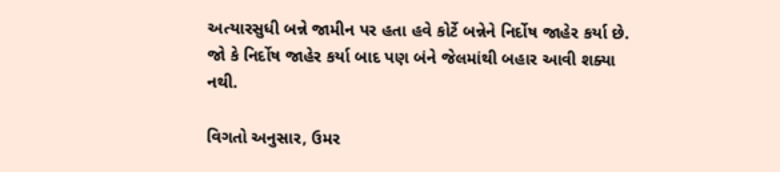અત્યારસુધી બન્ને જામીન પર હતા હવે કોર્ટે બન્નેને નિર્દોષ જાહેર કર્યા છે. જો કે નિર્દોષ જાહેર કર્યા બાદ પણ બંને જેલમાંથી બહાર આવી શક્યા નથી.

વિગતો અનુસાર, ઉમર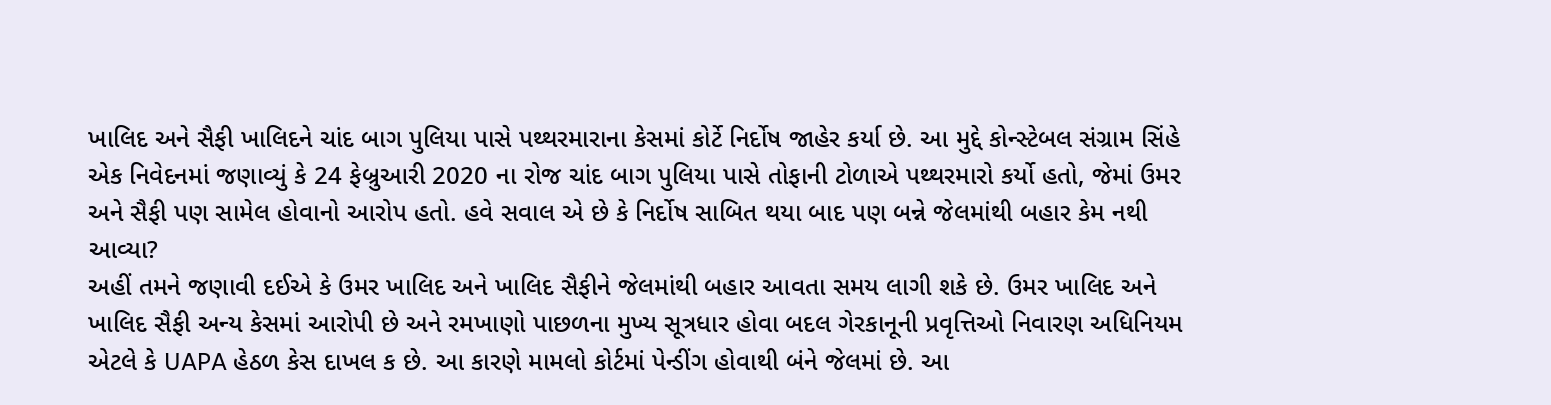ખાલિદ અને સૈફી ખાલિદને ચાંદ બાગ પુલિયા પાસે પથ્થરમારાના કેસમાં કોર્ટે નિર્દોષ જાહેર કર્યા છે. આ મુદ્દે કોન્સ્ટેબલ સંગ્રામ સિંહે એક નિવેદનમાં જણાવ્યું કે 24 ફેબ્રુઆરી 2020 ના રોજ ચાંદ બાગ પુલિયા પાસે તોફાની ટોળાએ પથ્થરમારો કર્યો હતો, જેમાં ઉમર અને સૈફી પણ સામેલ હોવાનો આરોપ હતો. હવે સવાલ એ છે કે નિર્દોષ સાબિત થયા બાદ પણ બન્ને જેલમાંથી બહાર કેમ નથી આવ્યા?
અહીં તમને જણાવી દઈએ કે ઉમર ખાલિદ અને ખાલિદ સૈફીને જેલમાંથી બહાર આવતા સમય લાગી શકે છે. ઉમર ખાલિદ અને ખાલિદ સૈફી અન્ય કેસમાં આરોપી છે અને રમખાણો પાછળના મુખ્ય સૂત્રધાર હોવા બદલ ગેરકાનૂની પ્રવૃત્તિઓ નિવારણ અધિનિયમ એટલે કે UAPA હેઠળ કેસ દાખલ ક છે. આ કારણે મામલો કોર્ટમાં પેન્ડીંગ હોવાથી બંને જેલમાં છે. આ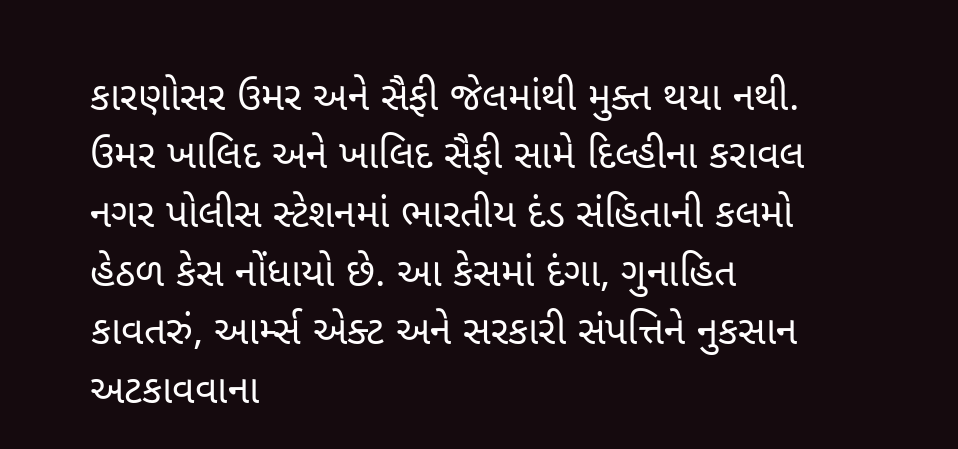કારણોસર ઉમર અને સૈફી જેલમાંથી મુક્ત થયા નથી.
ઉમર ખાલિદ અને ખાલિદ સૈફી સામે દિલ્હીના કરાવલ નગર પોલીસ સ્ટેશનમાં ભારતીય દંડ સંહિતાની કલમો હેઠળ કેસ નોંધાયો છે. આ કેસમાં દંગા, ગુનાહિત કાવતરું, આર્મ્સ એક્ટ અને સરકારી સંપત્તિને નુકસાન અટકાવવાના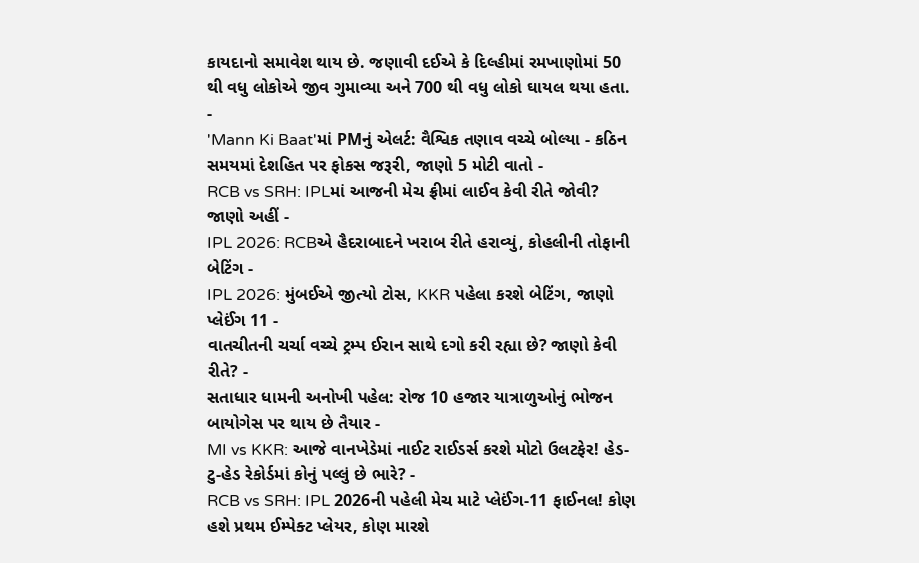કાયદાનો સમાવેશ થાય છે. જણાવી દઈએ કે દિલ્હીમાં રમખાણોમાં 50 થી વધુ લોકોએ જીવ ગુમાવ્યા અને 700 થી વધુ લોકો ઘાયલ થયા હતા.
-
'Mann Ki Baat'માં PMનું એલર્ટ: વૈશ્વિક તણાવ વચ્ચે બોલ્યા - કઠિન સમયમાં દેશહિત પર ફોકસ જરૂરી, જાણો 5 મોટી વાતો -
RCB vs SRH: IPLમાં આજની મેચ ફ્રીમાં લાઈવ કેવી રીતે જોવી? જાણો અહીં -
IPL 2026: RCBએ હૈદરાબાદને ખરાબ રીતે હરાવ્યું, કોહલીની તોફાની બેટિંગ -
IPL 2026: મુંબઈએ જીત્યો ટોસ, KKR પહેલા કરશે બેટિંગ, જાણો પ્લેઈંગ 11 -
વાતચીતની ચર્ચા વચ્ચે ટ્રમ્પ ઈરાન સાથે દગો કરી રહ્યા છે? જાણો કેવી રીતે? -
સતાધાર ધામની અનોખી પહેલ: રોજ 10 હજાર યાત્રાળુઓનું ભોજન બાયોગેસ પર થાય છે તૈયાર -
MI vs KKR: આજે વાનખેડેમાં નાઈટ રાઈડર્સ કરશે મોટો ઉલટફેર! હેડ-ટુ-હેડ રેકોર્ડમાં કોનું પલ્લું છે ભારે? -
RCB vs SRH: IPL 2026ની પહેલી મેચ માટે પ્લેઈંગ-11 ફાઈનલ! કોણ હશે પ્રથમ ઈમ્પેક્ટ પ્લેયર, કોણ મારશે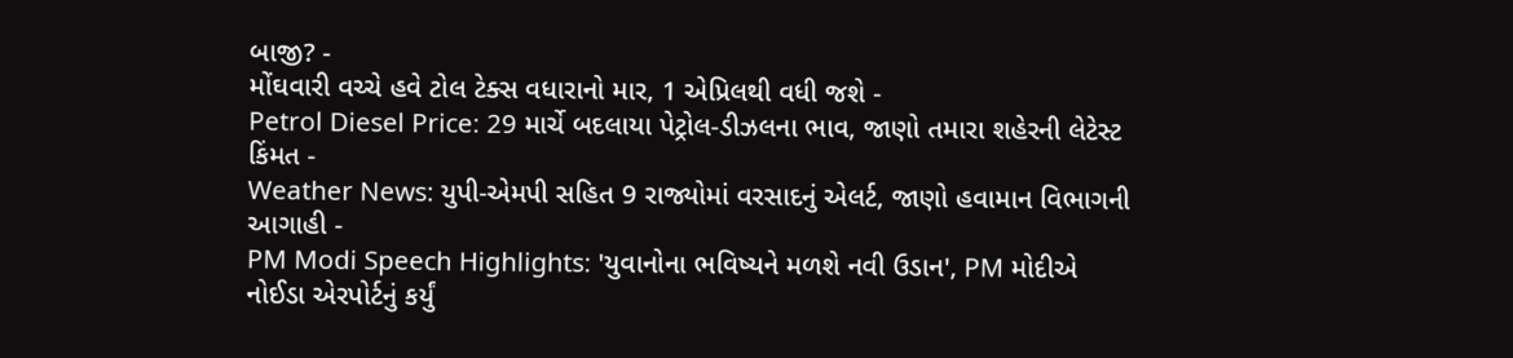બાજી? -
મોંઘવારી વચ્ચે હવે ટોલ ટેક્સ વધારાનો માર, 1 એપ્રિલથી વધી જશે -
Petrol Diesel Price: 29 માર્ચે બદલાયા પેટ્રોલ-ડીઝલના ભાવ, જાણો તમારા શહેરની લેટેસ્ટ કિંમત -
Weather News: યુપી-એમપી સહિત 9 રાજ્યોમાં વરસાદનું એલર્ટ, જાણો હવામાન વિભાગની આગાહી -
PM Modi Speech Highlights: 'યુવાનોના ભવિષ્યને મળશે નવી ઉડાન', PM મોદીએ નોઈડા એરપોર્ટનું કર્યું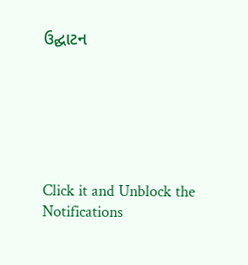ઉદ્ઘાટન






Click it and Unblock the Notifications